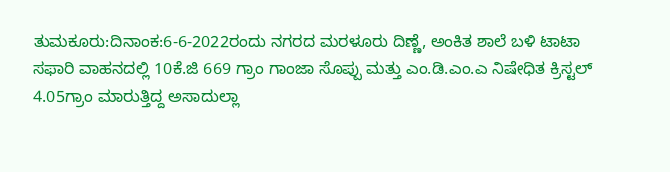ತುಮಕೂರು:ದಿನಾಂಕ:6-6-2022ರಂದು ನಗರದ ಮರಳೂರು ದಿಣ್ಣೆ, ಅಂಕಿತ ಶಾಲೆ ಬಳಿ ಟಾಟಾ ಸಫಾರಿ ವಾಹನದಲ್ಲಿ 10ಕೆ.ಜಿ 669 ಗ್ರಾಂ ಗಾಂಜಾ ಸೊಪ್ಪು ಮತ್ತು ಎಂ.ಡಿ.ಎಂ.ಎ ನಿಷೇಧಿತ ಕ್ರಿಸ್ಟಲ್ 4.05ಗ್ರಾಂ ಮಾರುತ್ತಿದ್ದ ಅಸಾದುಲ್ಲಾ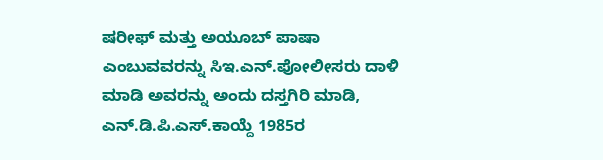ಷರೀಫ್ ಮತ್ತು ಅಯೂಬ್ ಪಾಷಾ ಎಂಬುವವರನ್ನು ಸಿಇ.ಎನ್.ಪೋಲೀಸರು ದಾಳಿ ಮಾಡಿ ಅವರನ್ನು ಅಂದು ದಸ್ತಗಿರಿ ಮಾಡಿ, ಎನ್.ಡಿ.ಪಿ.ಎಸ್.ಕಾಯ್ದೆ 1985ರ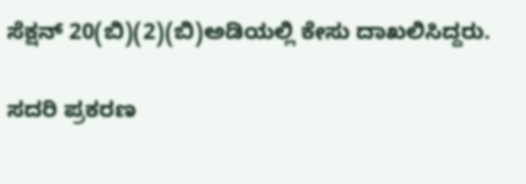ಸೆಕ್ಷನ್ 20(ಬಿ)(2)(ಬಿ)ಅಡಿಯಲ್ಲಿ ಕೇಸು ದಾಖಲಿಸಿದ್ದರು.

ಸದರಿ ಪ್ರಕರಣ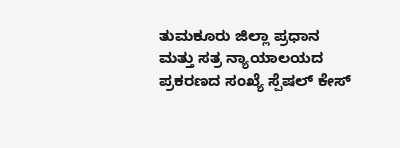ತುಮಕೂರು ಜಿಲ್ಲಾ ಪ್ರಧಾನ ಮತ್ತು ಸತ್ರ ನ್ಯಾಯಾಲಯದ ಪ್ರಕರಣದ ಸಂಖ್ಯೆ ಸ್ಪೆಷಲ್ ಕೇಸ್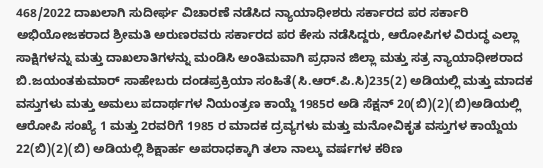468/2022 ದಾಖಲಾಗಿ ಸುದೀರ್ಘ ವಿಚಾರಣೆ ನಡೆಸಿದ ನ್ಯಾಯಾಧೀಶರು ಸರ್ಕಾರದ ಪರ ಸರ್ಕಾರಿ ಅಭಿಯೋಜಕರಾದ ಶ್ರೀಮತಿ ಅರುಣರವರು ಸರ್ಕಾರದ ಪರ ಕೇಸು ನಡೆಸಿದ್ದರು, ಆರೋಪಿಗಳ ವಿರುದ್ಧ ಎಲ್ಲಾ ಸಾಕ್ಷಿಗಳನ್ನು ಮತ್ತು ದಾಖಲಾತಿಗಳನ್ನು ಮಂಡಿಸಿ ಅಂತಿಮವಾಗಿ ಪ್ರಧಾನ ಜಿಲ್ಲಾ ಮತ್ತು ಸತ್ರ ನ್ಯಾಯಾಧೀಶರಾದ ಬಿ.ಜಯಂತಕುಮಾರ್ ಸಾಹೇಬರು ದಂಡಪ್ರಕ್ರಿಯಾ ಸಂಹಿತೆ(ಸಿ.ಆರ್.ಪಿ.ಸಿ)235(2) ಅಡಿಯಲ್ಲಿ ಮತ್ತು ಮಾದಕ ವಸ್ತುಗಳು ಮತ್ತು ಅಮಲು ಪದಾರ್ಥಗಳ ನಿಯಂತ್ರಣ ಕಾಯ್ದೆ 1985ರ ಅಡಿ ಸೆಕ್ಷನ್ 20(ಬಿ)(2)(ಬಿ)ಅಡಿಯಲ್ಲಿ ಆರೋಪಿ ಸಂಖ್ಯೆ 1 ಮತ್ತು 2ರವರಿಗೆ 1985 ರ ಮಾದಕ ದ್ರವ್ಯಗಳು ಮತ್ತು ಮನೋವಿಕೃತ ವಸ್ತುಗಳ ಕಾಯ್ದೆಯ 22(ಬಿ)(2)(ಬಿ) ಅಡಿಯಲ್ಲಿ ಶಿಕ್ಷಾರ್ಹ ಅಪರಾಧಕ್ಕಾಗಿ ತಲಾ ನಾಲ್ಕು ವರ್ಷಗಳ ಕಠಿಣ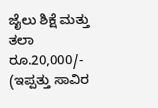ಜೈಲು ಶಿಕ್ಷೆ ಮತ್ತು ತಲಾ ರೂ.20,000/- (ಇಪ್ಪತ್ತು ಸಾವಿರ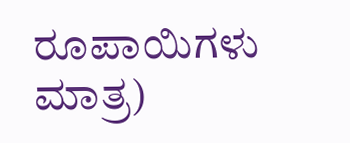ರೂಪಾಯಿಗಳು ಮಾತ್ರ)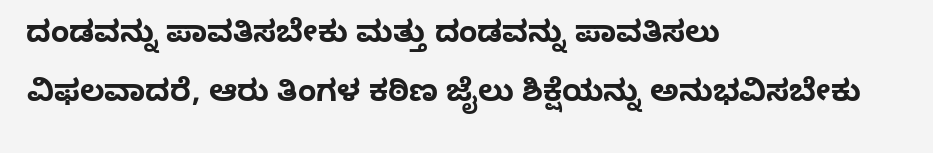ದಂಡವನ್ನು ಪಾವತಿಸಬೇಕು ಮತ್ತು ದಂಡವನ್ನು ಪಾವತಿಸಲು ವಿಫಲವಾದರೆ, ಆರು ತಿಂಗಳ ಕಠಿಣ ಜೈಲು ಶಿಕ್ಷೆಯನ್ನು ಅನುಭವಿಸಬೇಕು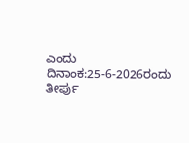ಎಂದು ದಿನಾಂಕ:25-6-2026ರಂದು ತೀರ್ಪು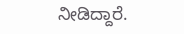ನೀಡಿದ್ದಾರೆ.